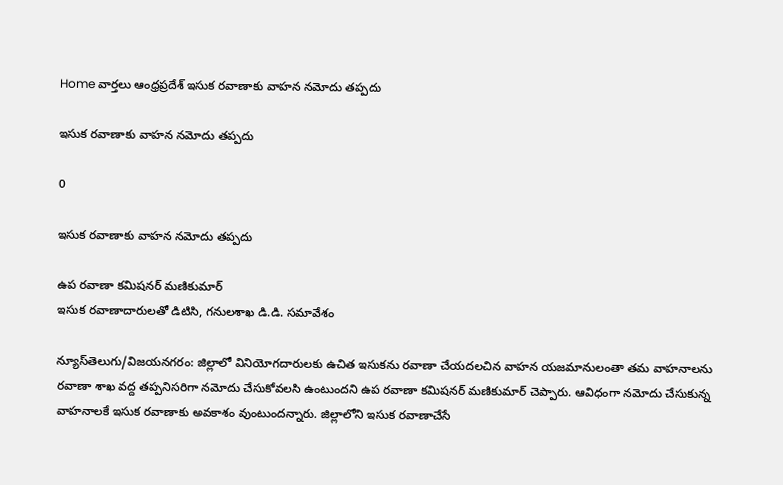Home వార్తలు ఆంధ్రప్రదేశ్‌ ఇసుక ర‌వాణాకు వాహ‌న న‌మోదు త‌ప్ప‌దు

ఇసుక ర‌వాణాకు వాహ‌న న‌మోదు త‌ప్ప‌దు

0

ఇసుక ర‌వాణాకు వాహ‌న న‌మోదు త‌ప్ప‌దు

ఉప ర‌వాణా క‌మిష‌న‌ర్ మ‌ణికుమార్‌
ఇసుక ర‌వాణాదారుల‌తో డిటిసి, గ‌నుల‌శాఖ డి.డి. స‌మావేశం

న్యూస్‌తెలుగు/విజ‌య‌న‌గ‌రం: జిల్లాలో వినియోగ‌దారుల‌కు ఉచిత ఇసుకను ర‌వాణా చేయ‌ద‌ల‌చిన వాహ‌న య‌జ‌మానులంతా త‌మ వాహ‌నాల‌ను ర‌వాణా శాఖ వ‌ద్ద త‌ప్ప‌నిస‌రిగా న‌మోదు చేసుకోవల‌సి ఉంటుంద‌ని ఉప ర‌వాణా క‌మిష‌న‌ర్ మ‌ణికుమార్ చెప్పారు. ఆవిధంగా న‌మోదు చేసుకున్న వాహ‌నాల‌కే ఇసుక ర‌వాణాకు అవ‌కాశం వుంటుంద‌న్నారు. జిల్లాలోని ఇసుక‌ ర‌వాణాచేసే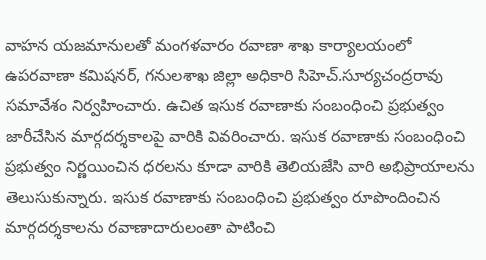వాహ‌న య‌జ‌మానుల‌తో మంగ‌ళ‌వారం ర‌వాణా శాఖ కార్యాల‌యంలో ఉప‌ర‌వాణా క‌మిష‌న‌ర్‌, గ‌నుల‌శాఖ జిల్లా అధికారి సిహెచ్‌.సూర్య‌చంద్ర‌రావు స‌మావేశం నిర్వ‌హించారు. ఉచిత ఇసుక ర‌వాణాకు సంబంధించి ప్ర‌భుత్వం జారీచేసిన మార్గ‌ద‌ర్శ‌కాల‌పై వారికి వివ‌రించారు. ఇసుక ర‌వాణాకు సంబంధించి ప్ర‌భుత్వం నిర్ణ‌యించిన ధ‌ర‌ల‌ను కూడా వారికి తెలియ‌జేసి వారి అభిప్రాయాల‌ను తెలుసుకున్నారు. ఇసుక ర‌వాణాకు సంబంధించి ప్ర‌భుత్వం రూపొందించిన మార్గ‌ద‌ర్శ‌కాల‌ను ర‌వాణాదారులంతా పాటించి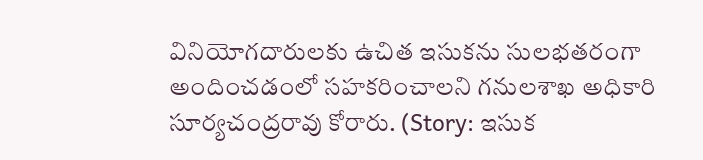వినియోగ‌దారుల‌కు ఉచిత ఇసుక‌ను సుల‌భ‌త‌రంగా అందించ‌డంలో స‌హ‌క‌రించాల‌ని గ‌నుల‌శాఖ అధికారి సూర్య‌చంద్ర‌రావు కోరారు. (Story: ఇసుక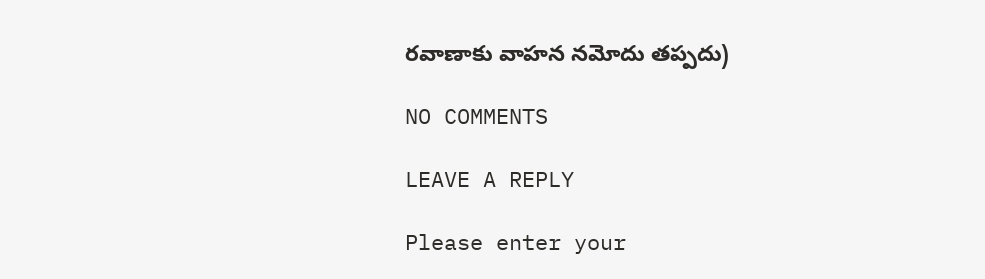ర‌వాణాకు వాహ‌న న‌మోదు త‌ప్ప‌దు)

NO COMMENTS

LEAVE A REPLY

Please enter your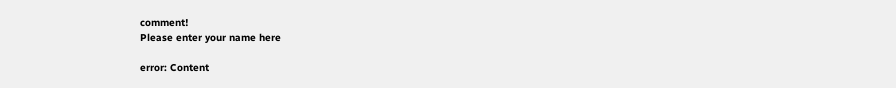comment!
Please enter your name here

error: Content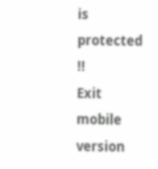is protected !!
Exit mobile version